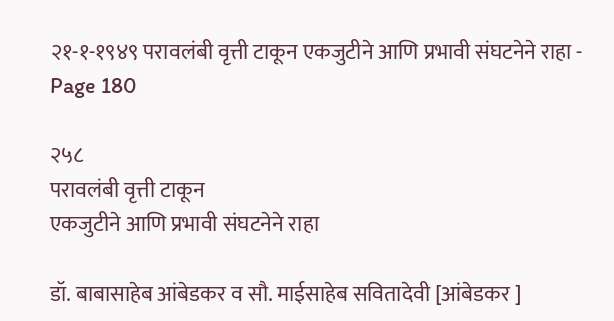२१-१-१९४९ परावलंबी वृत्ती टाकून एकजुटीने आणि प्रभावी संघटनेने राहा - Page 180

२५८
परावलंबी वृत्ती टाकून
एकजुटीने आणि प्रभावी संघटनेने राहा

डॉ. बाबासाहेब आंबेडकर व सौ. माईसाहेब सवितादेवी [आंबेडकर ]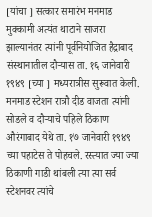[यांचा ] सत्कार समारंभ मनमाड मुक्कामी अत्यंत थाटाने साजरा झाल्यानंतर त्यांनी पूर्वनियोजित हैद्राबाद संस्थानातील दौऱ्यास ता. १६ जानेवारी १९४९ [च्या ] मध्यरात्रीस सुरूवात केली. मनमाड स्टेशन रात्रौ दीड वाजता त्यांनी सोडले व दौऱ्याचे पहिले ठिकाण औरंगाबाद येथे ता. १७ जानेवारी १९४९ च्या पहाटेस ते पोहचले. रस्त्यात ज्या ज्या ठिकाणी गाडी थांबली त्या त्या सर्व स्टेशनवर त्यांचे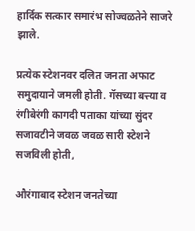हार्दिक सत्कार समारंभ सोज्वळतेने साजरे झाले.

प्रत्येक स्टेशनवर दलित जनता अफाट समुदायाने जमली होती. गॅसच्या बत्त्या व रंगीबेरंगी कागदी पताका यांच्या सुंदर सजावटीने जवळ जवळ सारी स्टेशने सजविली होती,

औरंगाबाद स्टेशन जनतेच्या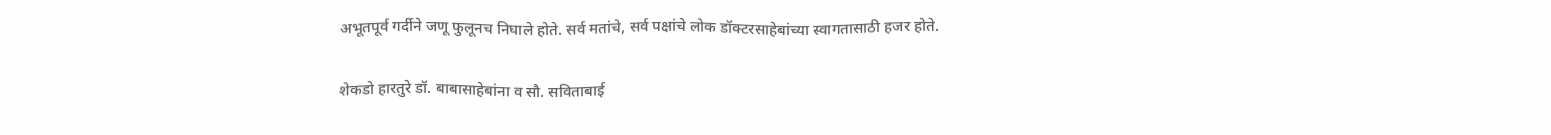अभूतपूर्व गर्दीने जणू फुलूनच निघाले होते. सर्व मतांचे, सर्व पक्षांचे लोक डॉक्टरसाहेबांच्या स्वागतासाठी हजर होते.

शेकडो हारतुरे डॉ. बाबासाहेबांना व सौ. सविताबाई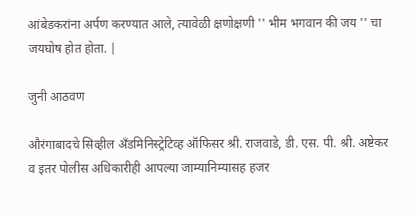आंबेडकरांना अर्पण करण्यात आले, त्यावेळी क्षणोक्षणी '' भीम भगवान की जय '' चा जयघोष होत होता. |

जुनी आठवण

औरंगाबादचे सिव्हील अँडमिनिस्ट्रेटिव्ह ऑफिसर श्री. राजवाडे, डी. एस. पी. श्री. अष्टेकर व इतर पोलीस अधिकारीही आपल्या जाम्यानिम्यासह हजर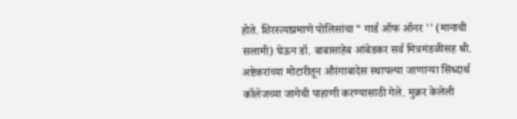होते. शिरस्त्याप्रमाणे पोलिसांचा “ गार्ड ऑफ ऑनर '' (मानाची सलामी) घेऊन डॉ. बाबासाहेब आंबेडकर सर्व मित्रमंडळीसह श्री. अष्टेकरांच्या मोटारीतून औरंगाबादेस स्थापल्या जाणाऱ्या सिध्दार्थ कॉलेजच्या जागेची पाहाणी करण्यासाठी गेले. मुक्रर केलेली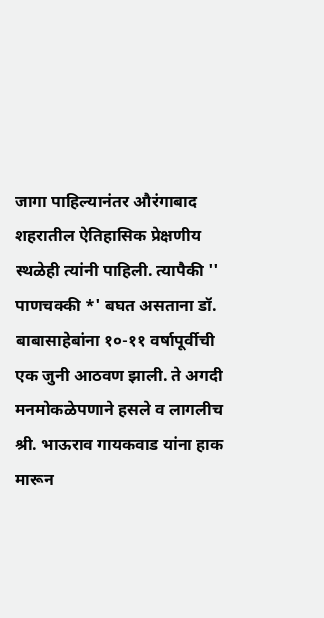जागा पाहिल्यानंतर औरंगाबाद शहरातील ऐतिहासिक प्रेक्षणीय स्थळेही त्यांनी पाहिली. त्यापैकी '' पाणचक्की *' बघत असताना डॉ. बाबासाहेबांना १०-११ वर्षापूर्वीची एक जुनी आठवण झाली. ते अगदी मनमोकळेपणाने हसले व लागलीच श्री. भाऊराव गायकवाड यांना हाक मारून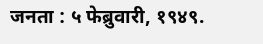जनता : ५ फेब्रुवारी, १९४९.